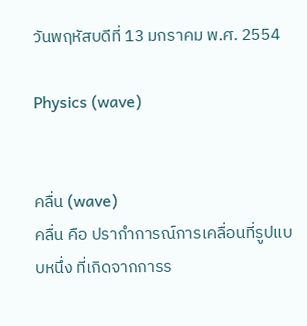วันพฤหัสบดีที่ 13 มกราคม พ.ศ. 2554

Physics (wave)


คลื่น (wave)
คลื่น คือ ปรากำการณ์การเคลื่อนที่รูปแบบหนึ่ง ที่เกิดจากการร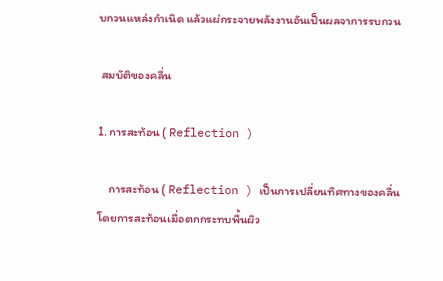บกวนแหล่งกำเนิด แล้วแผ่กระจายพลังงานอันเป็นผลจาการรบกวน

 สมบัติของคลื่น

1. การสะท้อน ( Reflection )

    การสะท้อน ( Reflection ) เป็นการเปลี่ยนทิศทางของคลื่นโดยการสะท้อนเมื่อตกกระทบพื้นผิว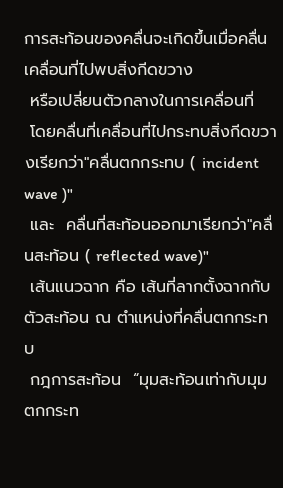การสะท้อนของคลื่นจะเกิดขึ้นเมื่อคลื่นเคลื่อนที่ไปพบสิ่งกีดขวาง
 หรือเปลี่ยนตัวกลางในการเคลื่อนที่
 โดยคลื่นที่เคลื่อนที่ไปกระทบสิ่งกีดขวางเรียกว่า"คลื่นตกกระทบ ( incident wave )"
 และ  คลื่นที่สะท้อนออกมาเรียกว่า"คลื่นสะท้อน ( reflected wave)"
 เส้นแนวฉาก คือ เส้นที่ลากตั้งฉากกับตัวสะท้อน ณ ตำแหน่งที่คลื่นตกกระทบ
 กฎการสะท้อน  “มุมสะท้อนเท่ากับมุมตกกระท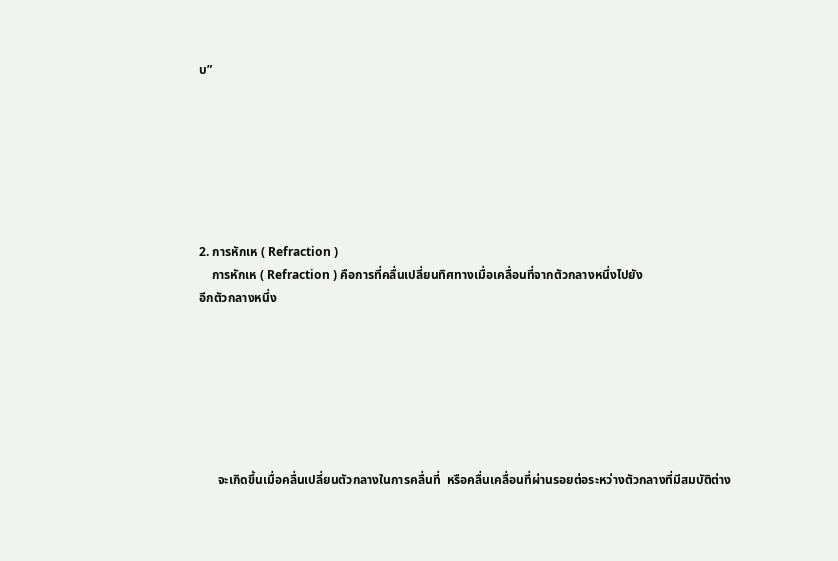บ”







2. การหักเห ( Refraction )
    การหักเห ( Refraction ) คือการที่คลื่นเปลี่ยนทิศทางเมื่อเคลื่อนที่จากตัวกลางหนึ่งไปยัง
อีกตัวกลางหนึ่ง







      จะเกิดขึ้นเมื่อคลื่นเปลี่ยนตัวกลางในการคลื่นที่  หรือคลื่นเคลื่อนที่ผ่านรอยต่อระหว่างตัวกลางที่มีสมบัติต่าง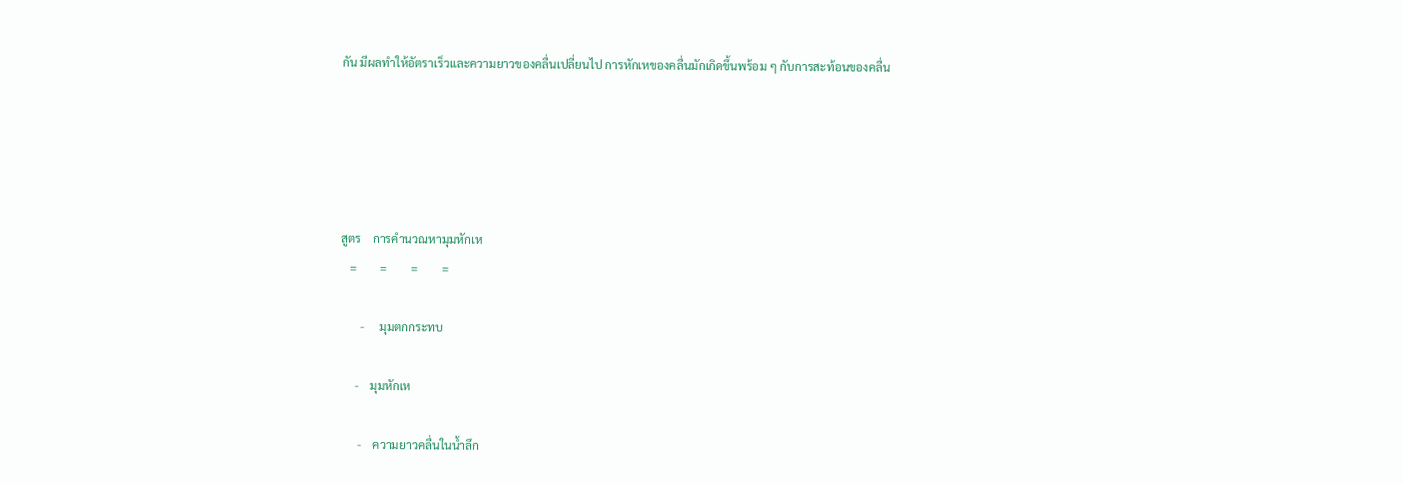กัน มีผลทำให้อัตราเร็วและความยาวของคลื่นเปลี่ยนไป การหักเหของคลื่นมักเกิดขึ้นพร้อม ๆ กับการสะท้อนของคลื่น





สูตร    การคำนวณหามุมหักเห
   =        =        =        =

       -     มุมตกกระทบ

     -    มุมหักเห

      -    ความยาวคลื่นในน้ำลึก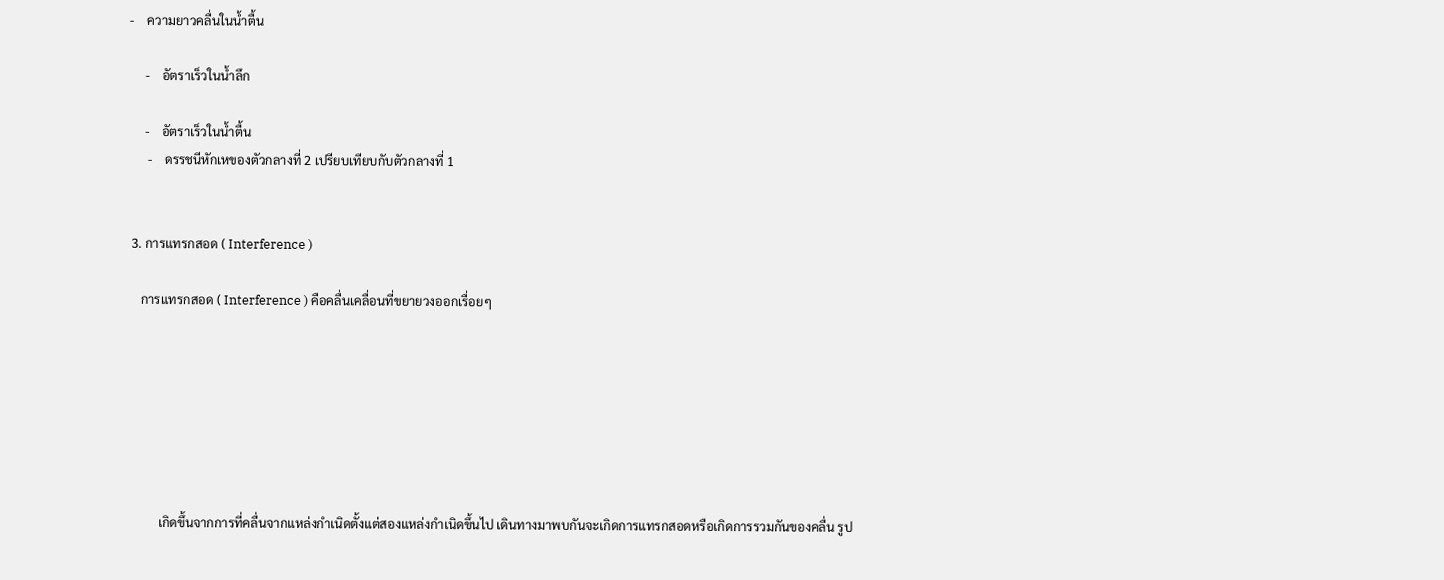-    ความยาวคลื่นในน้ำตื้น

     -    อัตราเร็วในน้ำลึก

     -    อัตราเร็วในน้ำตื้น
      -    ดรรชนีหักเหของตัวกลางที่ 2 เปรียบเทียบกับตัวกลางที่ 1


 3. การแทรกสอด ( Interference )

    การแทรกสอด ( Interference ) คือคลื่นเคลื่อนที่ขยายวงออกเรื่อยๆ







          เกิดขึ้นจากการที่คลื่นจากแหล่งกำเนิดตั้งแต่สองแหล่งกำเนิดขึ้นไป เดินทางมาพบกันจะเกิดการแทรกสอดหรือเกิดการรวมกันของคลื่น รูป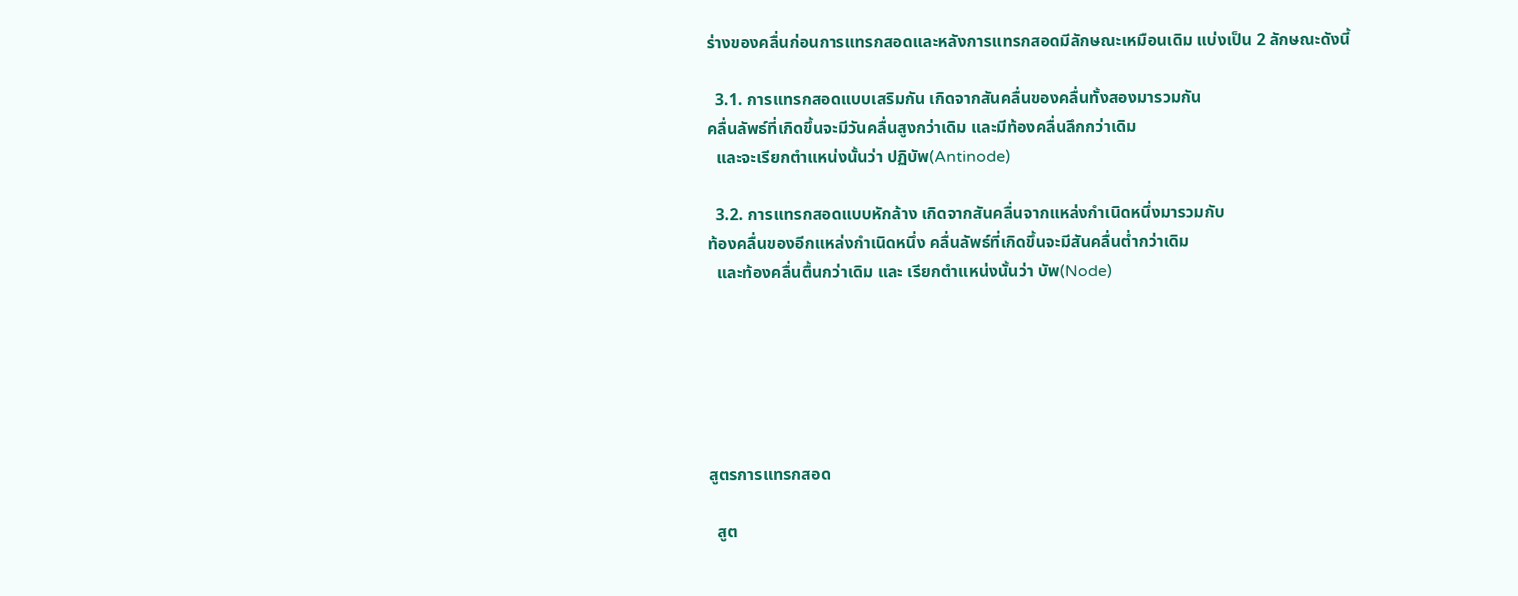ร่างของคลื่นก่อนการแทรกสอดและหลังการแทรกสอดมีลักษณะเหมือนเดิม แบ่งเป็น 2 ลักษณะดังนี้

  3.1. การแทรกสอดแบบเสริมกัน เกิดจากสันคลื่นของคลื่นทั้งสองมารวมกัน
คลื่นลัพธ์ที่เกิดขึ้นจะมีวันคลื่นสูงกว่าเดิม และมีท้องคลื่นลึกกว่าเดิม
  และจะเรียกตำแหน่งนั้นว่า ปฏิบัพ(Antinode)

  3.2. การแทรกสอดแบบหักล้าง เกิดจากสันคลื่นจากแหล่งกำเนิดหนึ่งมารวมกับ
ท้องคลื่นของอีกแหล่งกำเนิดหนึ่ง คลื่นลัพธ์ที่เกิดขึ้นจะมีสันคลื่นต่ำกว่าเดิม
  และท้องคลื่นตื้นกว่าเดิม และ เรียกตำแหน่งนั้นว่า บัพ(Node)






สูตรการแทรกสอด

  สูต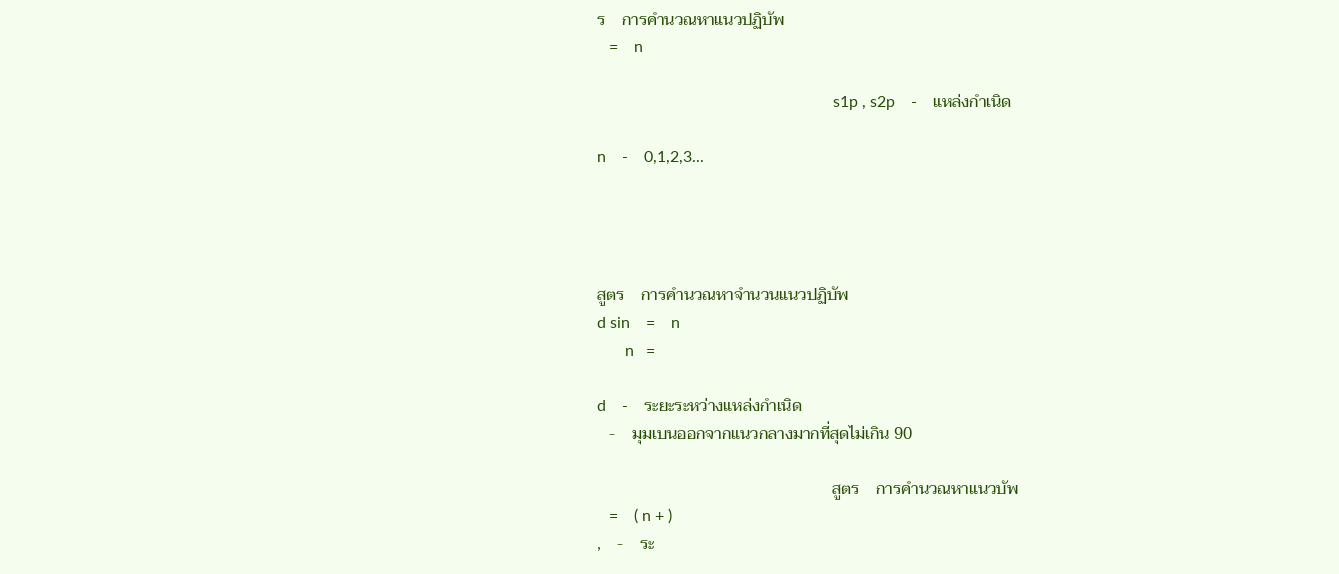ร    การคำนวณหาแนวปฏิบัพ
   =    n

                                                           s1p , s2p    -    แหล่งกำเนิด

n    -    0,1,2,3...




สูตร    การคำนวณหาจำนวนแนวปฏิบัพ
d sin    =    n
       n   =

d    -    ระยะระหว่างแหล่งกำเนิด
   -    มุมเบนออกจากแนวกลางมากที่สุดไม่เกิน 90

                                                         สูตร    การคำนวณหาแนวบัพ
   =    ( n + )
,    -    ระ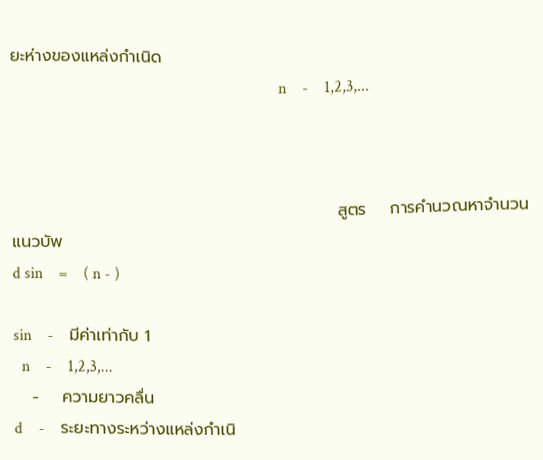ยะห่างของแหล่งกำเนิด
                                                                   n    -    1,2,3,...



                                                       สูตร    การคำนวณหาจำนวนแนวบัพ
d sin    =    ( n - )

sin    -    มีค่าเท่ากับ 1
  n    -    1,2,3,...
   -    ความยาวคลื่น
d    -    ระยะทางระหว่างแหล่งกำเนิ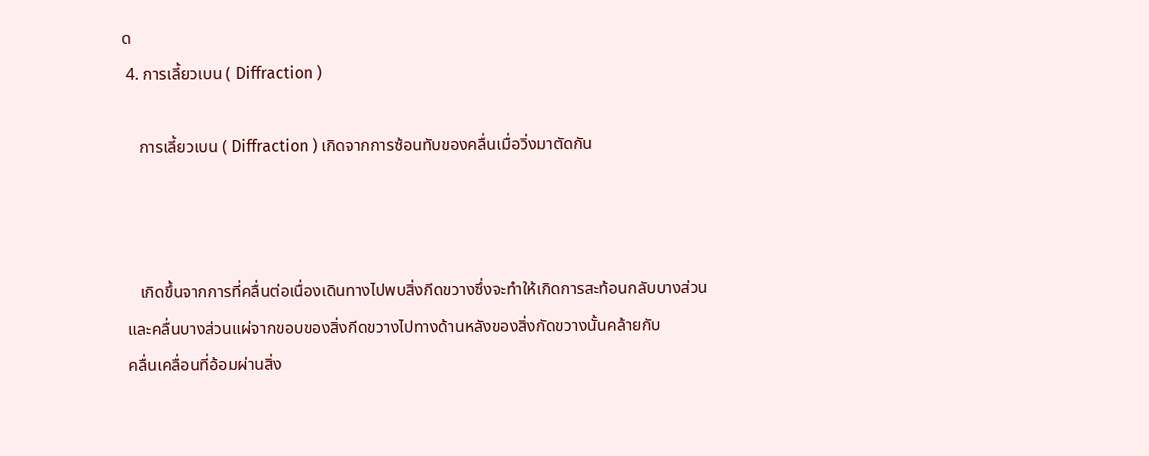ด
 4. การเลี้ยวเบน ( Diffraction )

    การเลี้ยวเบน ( Diffraction ) เกิดจากการซ้อนทับของคลื่นเมื่อวิ่งมาตัดกัน



    เกิดขึ้นจากการที่คลื่นต่อเนื่องเดินทางไปพบสิ่งกีดขวางซึ่งจะทำให้เกิดการสะท้อนกลับบางส่วน
 และคลื่นบางส่วนแผ่จากขอบของสิ่งกีดขวางไปทางด้านหลังของสิ่งกัดขวางนั้นคล้ายกับ
 คลื่นเคลื่อนที่อ้อมผ่านสิ่ง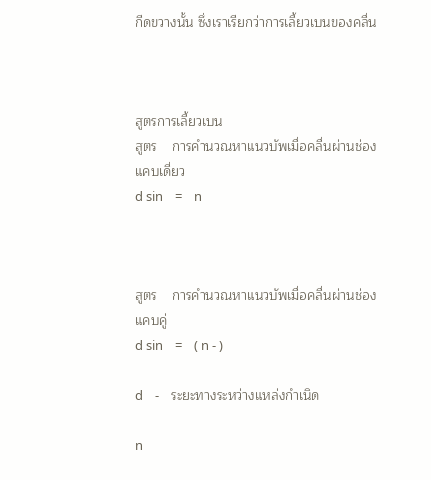กีดขวางนั้น ซึ่งเราเรียกว่าการเลี้ยวเบนของคลื่น



สูตรการเลี้ยวเบน
สูตร    การคำนวณหาแนวบัพเมื่อคลื่นผ่านช่องแคบเดี่ยว
d sin    =    n



สูตร    การคำนวณหาแนวบัพเมื่อคลื่นผ่านช่องแคบคู่
d sin    =    ( n - )

d    -    ระยะทางระหว่างแหล่งกำเนิด

n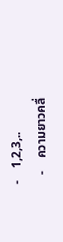-    1,2,3,..
   -    ความยาวคลื่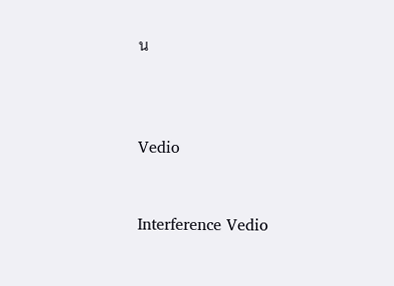น



Vedio


Interference Vedio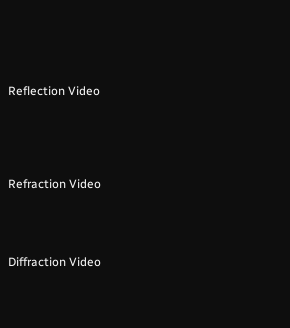Reflection Video





Refraction Video




Diffraction Video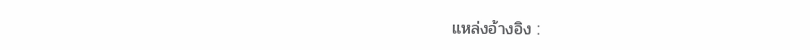แหล่งอ้างอิง :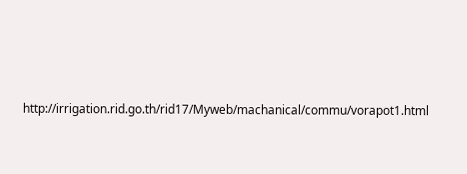http://irrigation.rid.go.th/rid17/Myweb/machanical/commu/vorapot1.html